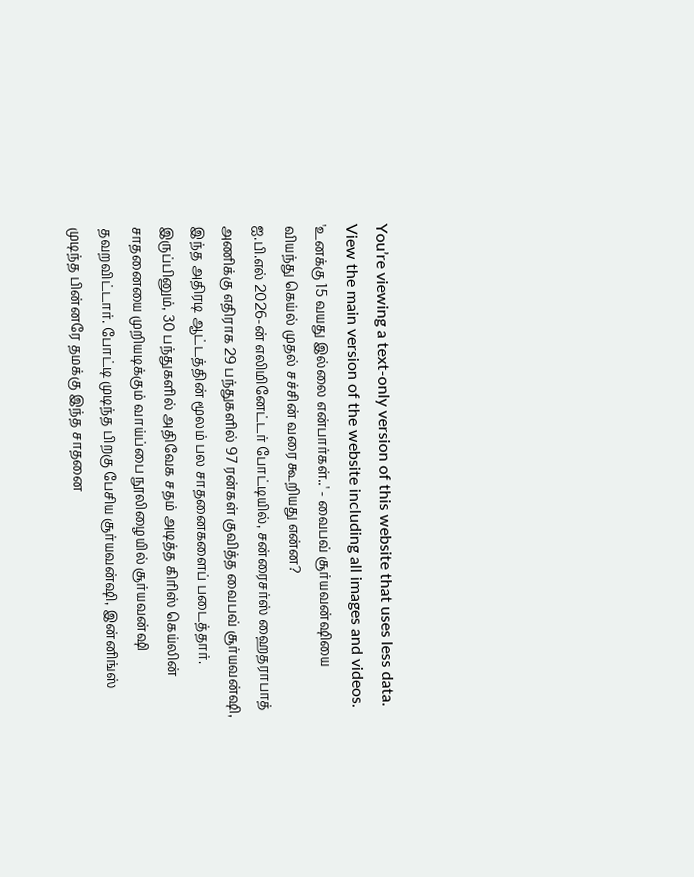You’re viewing a text-only version of this website that uses less data. View the main version of the website including all images and videos.
'உனக்கு 15 வயது இல்லை என்பார்கள்..' - வைபவ் சூர்யவன்ஷியை வியந்து கெய்ல் முதல் சச்சின் வரை கூறியது என்ன?
ஐ.பி.எல் 2026-ன் எலிமினேட்டர் போட்டியில், சன்ரைசர்ஸ் ஹைதராபாத் அணிக்கு எதிராக 29 பந்துகளில் 97 ரன்கள் குவித்த வைபவ் சூர்யவன்ஷி, இந்த அதிரடி ஆட்டத்தின் மூலம் பல சாதனைகளைப் படைத்தார்.
இருப்பினும், 30 பந்துகளில் அதிவேக சதம் அடித்த கிரிஸ் கெய்லின் சாதனையை முறியடிக்கும் வாய்ப்பை நூலிழையில் சூர்யவன்ஷி தவறவிட்டார். போட்டி முடிந்த பிறகு பேசிய சூர்யவன்ஷி, இன்னிங்ஸ் முடிந்த பின்னரே தமக்கு இந்த சாதனை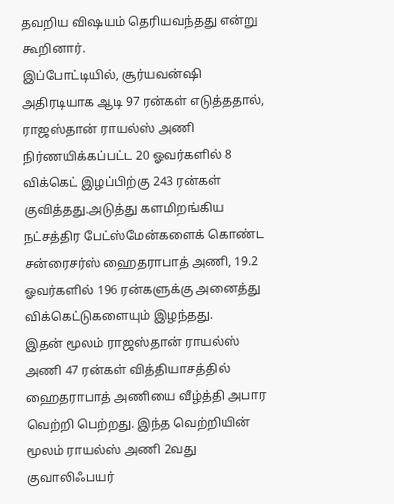தவறிய விஷயம் தெரியவந்தது என்று கூறினார்.
இப்போட்டியில், சூர்யவன்ஷி அதிரடியாக ஆடி 97 ரன்கள் எடுத்ததால், ராஜஸ்தான் ராயல்ஸ் அணி நிர்ணயிக்கப்பட்ட 20 ஓவர்களில் 8 விக்கெட் இழப்பிற்கு 243 ரன்கள் குவித்தது.அடுத்து களமிறங்கிய நட்சத்திர பேட்ஸ்மேன்களைக் கொண்ட சன்ரைசர்ஸ் ஹைதராபாத் அணி, 19.2 ஓவர்களில் 196 ரன்களுக்கு அனைத்து விக்கெட்டுகளையும் இழந்தது.
இதன் மூலம் ராஜஸ்தான் ராயல்ஸ் அணி 47 ரன்கள் வித்தியாசத்தில் ஹைதராபாத் அணியை வீழ்த்தி அபார வெற்றி பெற்றது. இந்த வெற்றியின் மூலம் ராயல்ஸ் அணி 2வது குவாலிஃபயர்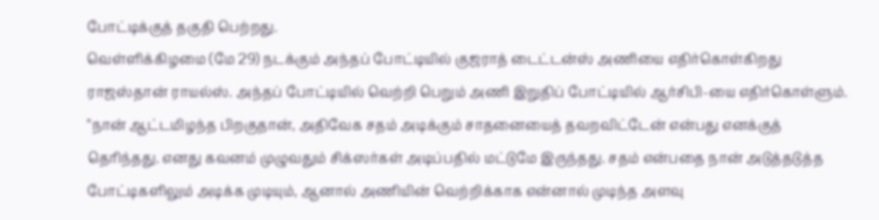போட்டிக்குத் தகுதி பெற்றது.
வெள்ளிக்கிழமை (மே 29) நடக்கும் அந்தப் போட்டியில் குஜராத் டைட்டன்ஸ் அணியை எதிர்கொள்கிறது ராஜஸ்தான் ராயல்ஸ். அந்தப் போட்டியில் வெற்றி பெறும் அணி இறுதிப் போட்டியில் ஆர்சிபி-யை எதிர்கொள்ளும்.
"நான் ஆட்டமிழந்த பிறகுதான், அதிவேக சதம் அடிக்கும் சாதனையைத் தவறவிட்டேன் என்பது எனக்குத் தெரிந்தது. எனது கவனம் முழுவதும் சிக்ஸர்கள் அடிப்பதில் மட்டுமே இருந்தது. சதம் என்பதை நான் அடுத்தடுத்த போட்டிகளிலும் அடிக்க முடியும், ஆனால் அணியின் வெற்றிக்காக என்னால் முடிந்த அளவு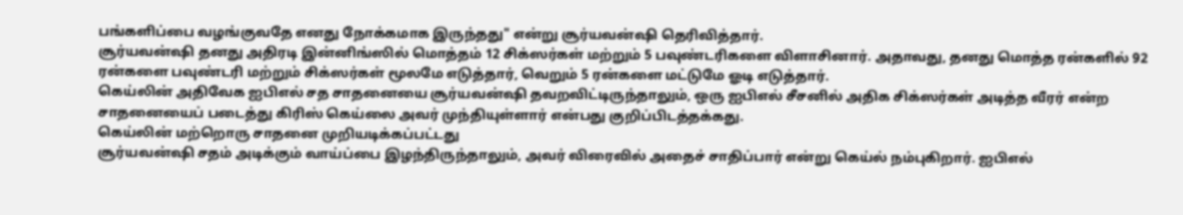பங்களிப்பை வழங்குவதே எனது நோக்கமாக இருந்தது" என்று சூர்யவன்ஷி தெரிவித்தார்.
சூர்யவன்ஷி தனது அதிரடி இன்னிங்ஸில் மொத்தம் 12 சிக்ஸர்கள் மற்றும் 5 பவுண்டரிகளை விளாசினார். அதாவது, தனது மொத்த ரன்களில் 92 ரன்களை பவுண்டரி மற்றும் சிக்ஸர்கள் மூலமே எடுத்தார், வெறும் 5 ரன்களை மட்டுமே ஓடி எடுத்தார்.
கெய்லின் அதிவேக ஐபிஎல் சத சாதனையை சூர்யவன்ஷி தவறவிட்டிருந்தாலும், ஒரு ஐபிஎல் சீசனில் அதிக சிக்ஸர்கள் அடித்த வீரர் என்ற சாதனையைப் படைத்து கிரிஸ் கெய்லை அவர் முந்தியுள்ளார் என்பது குறிப்பிடத்தக்கது.
கெய்லின் மற்றொரு சாதனை முறியடிக்கப்பட்டது
சூர்யவன்ஷி சதம் அடிக்கும் வாய்ப்பை இழந்திருந்தாலும், அவர் விரைவில் அதைச் சாதிப்பார் என்று கெய்ல் நம்புகிறார். ஐபிஎல்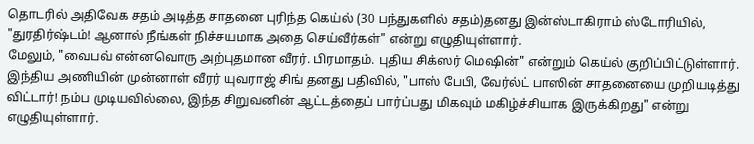தொடரில் அதிவேக சதம் அடித்த சாதனை புரிந்த கெய்ல் (30 பந்துகளில் சதம்)தனது இன்ஸ்டாகிராம் ஸ்டோரியில், "துரதிர்ஷ்டம்! ஆனால் நீங்கள் நிச்சயமாக அதை செய்வீர்கள்" என்று எழுதியுள்ளார்.
மேலும், "வைபவ் என்னவொரு அற்புதமான வீரர். பிரமாதம். புதிய சிக்ஸர் மெஷின்" என்றும் கெய்ல் குறிப்பிட்டுள்ளார்.
இந்திய அணியின் முன்னாள் வீரர் யுவராஜ் சிங் தனது பதிவில், "பாஸ் பேபி, வேர்ல்ட் பாஸின் சாதனையை முறியடித்து விட்டார்! நம்ப முடியவில்லை, இந்த சிறுவனின் ஆட்டத்தைப் பார்ப்பது மிகவும் மகிழ்ச்சியாக இருக்கிறது" என்று எழுதியுள்ளார்.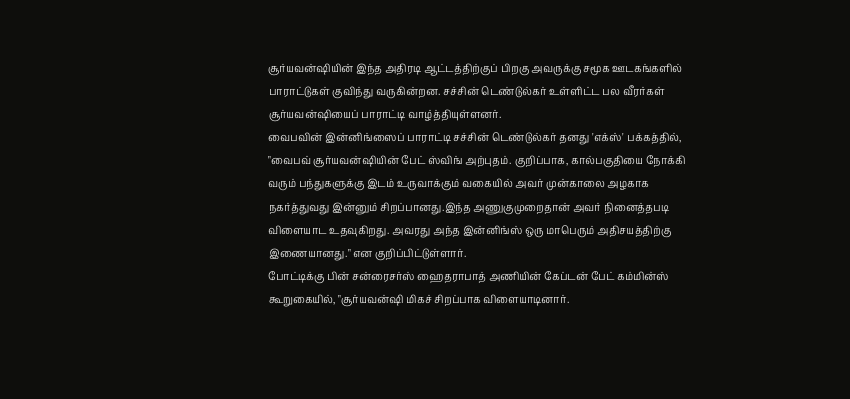சூர்யவன்ஷியின் இந்த அதிரடி ஆட்டத்திற்குப் பிறகு அவருக்கு சமூக ஊடகங்களில் பாராட்டுகள் குவிந்து வருகின்றன. சச்சின் டெண்டுல்கர் உள்ளிட்ட பல வீரர்கள் சூர்யவன்ஷியைப் பாராட்டி வாழ்த்தியுள்ளனர்.
வைபவின் இன்னிங்ஸைப் பாராட்டி சச்சின் டெண்டுல்கர் தனது 'எக்ஸ்' பக்கத்தில், "வைபவ் சூர்யவன்ஷியின் பேட் ஸ்விங் அற்புதம். குறிப்பாக, கால்பகுதியை நோக்கி வரும் பந்துகளுக்கு இடம் உருவாக்கும் வகையில் அவர் முன்காலை அழகாக நகர்த்துவது இன்னும் சிறப்பானது.இந்த அணுகுமுறைதான் அவர் நினைத்தபடி விளையாட உதவுகிறது. அவரது அந்த இன்னிங்ஸ் ஒரு மாபெரும் அதிசயத்திற்கு இணையானது." என குறிப்பிட்டுள்ளார்.
போட்டிக்கு பின் சன்ரைசர்ஸ் ஹைதராபாத் அணியின் கேப்டன் பேட் கம்மின்ஸ் கூறுகையில், "சூர்யவன்ஷி மிகச் சிறப்பாக விளையாடினார்.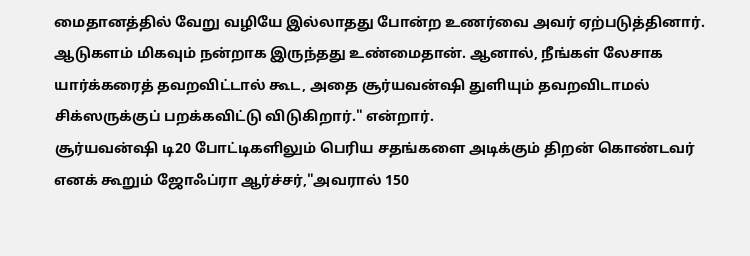மைதானத்தில் வேறு வழியே இல்லாதது போன்ற உணர்வை அவர் ஏற்படுத்தினார். ஆடுகளம் மிகவும் நன்றாக இருந்தது உண்மைதான். ஆனால், நீங்கள் லேசாக யார்க்கரைத் தவறவிட்டால் கூட, அதை சூர்யவன்ஷி துளியும் தவறவிடாமல் சிக்ஸருக்குப் பறக்கவிட்டு விடுகிறார்." என்றார்.
சூர்யவன்ஷி டி20 போட்டிகளிலும் பெரிய சதங்களை அடிக்கும் திறன் கொண்டவர் எனக் கூறும் ஜோஃப்ரா ஆர்ச்சர்,"அவரால் 150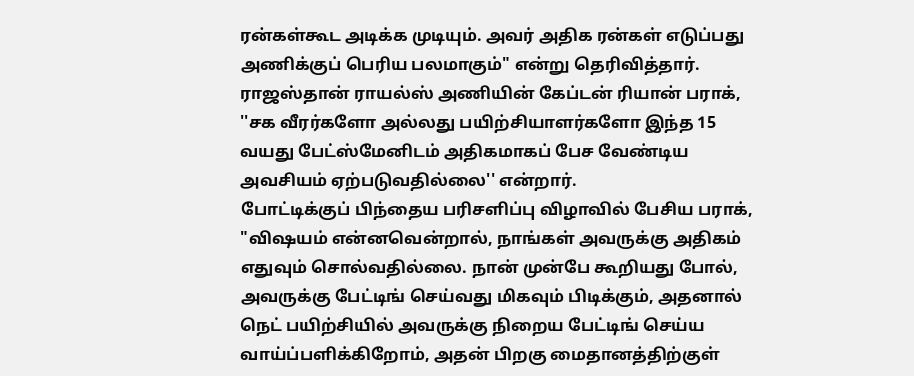ரன்கள்கூட அடிக்க முடியும். அவர் அதிக ரன்கள் எடுப்பது அணிக்குப் பெரிய பலமாகும்" என்று தெரிவித்தார்.
ராஜஸ்தான் ராயல்ஸ் அணியின் கேப்டன் ரியான் பராக், ''சக வீரர்களோ அல்லது பயிற்சியாளர்களோ இந்த 15 வயது பேட்ஸ்மேனிடம் அதிகமாகப் பேச வேண்டிய அவசியம் ஏற்படுவதில்லை'' என்றார்.
போட்டிக்குப் பிந்தைய பரிசளிப்பு விழாவில் பேசிய பராக், "விஷயம் என்னவென்றால், நாங்கள் அவருக்கு அதிகம் எதுவும் சொல்வதில்லை. நான் முன்பே கூறியது போல், அவருக்கு பேட்டிங் செய்வது மிகவும் பிடிக்கும், அதனால் நெட் பயிற்சியில் அவருக்கு நிறைய பேட்டிங் செய்ய வாய்ப்பளிக்கிறோம், அதன் பிறகு மைதானத்திற்குள்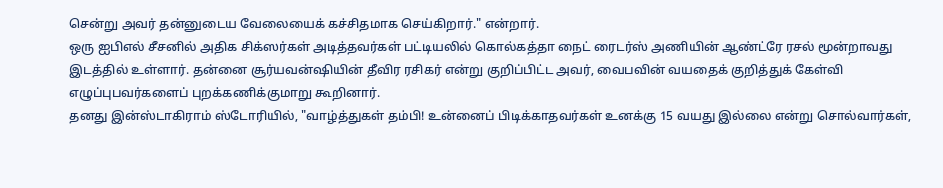சென்று அவர் தன்னுடைய வேலையைக் கச்சிதமாக செய்கிறார்." என்றார்.
ஒரு ஐபிஎல் சீசனில் அதிக சிக்ஸர்கள் அடித்தவர்கள் பட்டியலில் கொல்கத்தா நைட் ரைடர்ஸ் அணியின் ஆண்ட்ரே ரசல் மூன்றாவது இடத்தில் உள்ளார். தன்னை சூர்யவன்ஷியின் தீவிர ரசிகர் என்று குறிப்பிட்ட அவர், வைபவின் வயதைக் குறித்துக் கேள்வி எழுப்புபவர்களைப் புறக்கணிக்குமாறு கூறினார்.
தனது இன்ஸ்டாகிராம் ஸ்டோரியில், "வாழ்த்துகள் தம்பி! உன்னைப் பிடிக்காதவர்கள் உனக்கு 15 வயது இல்லை என்று சொல்வார்கள்,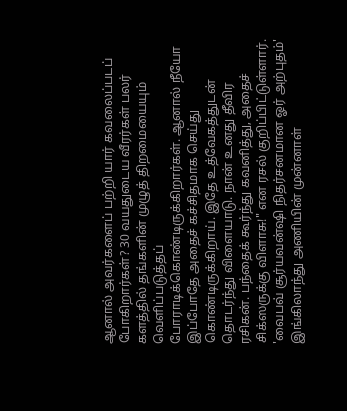ஆனால் அவர்களைப் பற்றி யார் கவலைப்படப் போகிறார்கள்? 30 வயதுடைய வீரர்கள் பலர் களத்தில் தங்களின் முழுத் திறமையையும் வெளிப்படுத்தப் போராடிக்கொண்டிருக்கிறார்கள். ஆனால் நீயோ இப்போதே அதைச் கச்சிதமாக செய்து கொண்டிருக்கிறாய். இதே உத்வேகத்துடன் தொடர்ந்து விளையாடு. நான் உனது தீவிர ரசிகன். பந்தைக் கூர்ந்து கவனித்து, அதைச் சிக்ஸருக்கு விளாசு!" என ரசல் குறிப்பிட்டுள்ளார்.
'வைபவ் சூர்யவன்ஷி நிதர்சனமான ஓர் அற்புதம்'
இங்கிலாந்து அணியின் முன்னாள்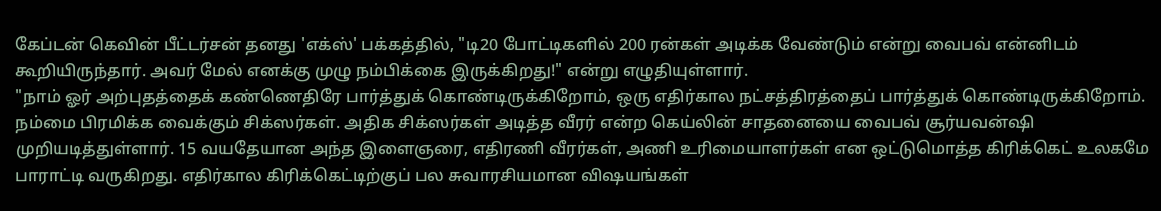கேப்டன் கெவின் பீட்டர்சன் தனது 'எக்ஸ்' பக்கத்தில், "டி20 போட்டிகளில் 200 ரன்கள் அடிக்க வேண்டும் என்று வைபவ் என்னிடம் கூறியிருந்தார். அவர் மேல் எனக்கு முழு நம்பிக்கை இருக்கிறது!" என்று எழுதியுள்ளார்.
"நாம் ஓர் அற்புதத்தைக் கண்ணெதிரே பார்த்துக் கொண்டிருக்கிறோம், ஒரு எதிர்கால நட்சத்திரத்தைப் பார்த்துக் கொண்டிருக்கிறோம். நம்மை பிரமிக்க வைக்கும் சிக்ஸர்கள். அதிக சிக்ஸர்கள் அடித்த வீரர் என்ற கெய்லின் சாதனையை வைபவ் சூர்யவன்ஷி முறியடித்துள்ளார். 15 வயதேயான அந்த இளைஞரை, எதிரணி வீரர்கள், அணி உரிமையாளர்கள் என ஒட்டுமொத்த கிரிக்கெட் உலகமே பாராட்டி வருகிறது. எதிர்கால கிரிக்கெட்டிற்குப் பல சுவாரசியமான விஷயங்கள்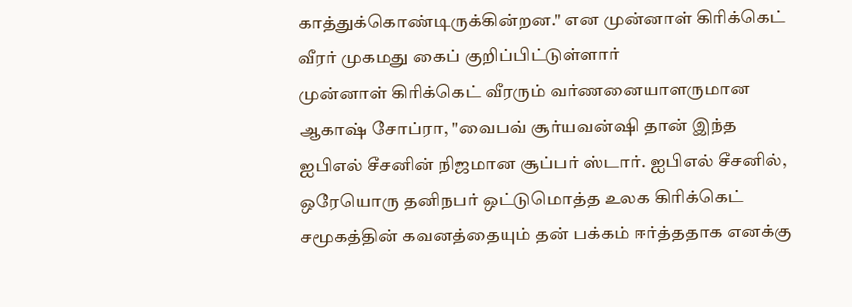காத்துக்கொண்டிருக்கின்றன." என முன்னாள் கிரிக்கெட் வீரர் முகமது கைப் குறிப்பிட்டுள்ளார்
முன்னாள் கிரிக்கெட் வீரரும் வர்ணனையாளருமான ஆகாஷ் சோப்ரா, "வைபவ் சூர்யவன்ஷி தான் இந்த ஐபிஎல் சீசனின் நிஜமான சூப்பர் ஸ்டார். ஐபிஎல் சீசனில், ஒரேயொரு தனிநபர் ஒட்டுமொத்த உலக கிரிக்கெட் சமூகத்தின் கவனத்தையும் தன் பக்கம் ஈர்த்ததாக எனக்கு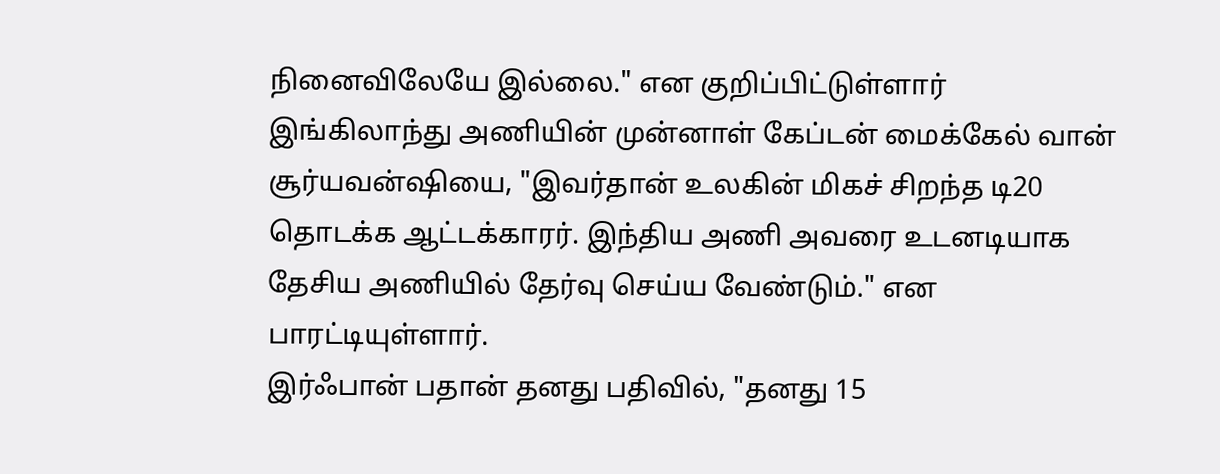நினைவிலேயே இல்லை." என குறிப்பிட்டுள்ளார்
இங்கிலாந்து அணியின் முன்னாள் கேப்டன் மைக்கேல் வான் சூர்யவன்ஷியை, "இவர்தான் உலகின் மிகச் சிறந்த டி20 தொடக்க ஆட்டக்காரர். இந்திய அணி அவரை உடனடியாக தேசிய அணியில் தேர்வு செய்ய வேண்டும்." என பாரட்டியுள்ளார்.
இர்ஃபான் பதான் தனது பதிவில், "தனது 15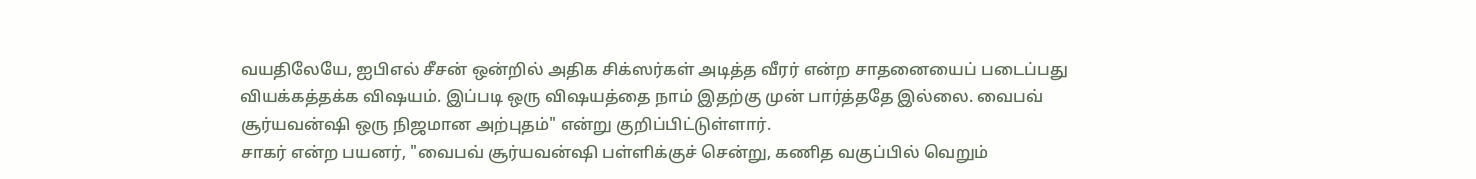வயதிலேயே, ஐபிஎல் சீசன் ஒன்றில் அதிக சிக்ஸர்கள் அடித்த வீரர் என்ற சாதனையைப் படைப்பது வியக்கத்தக்க விஷயம். இப்படி ஒரு விஷயத்தை நாம் இதற்கு முன் பார்த்ததே இல்லை. வைபவ் சூர்யவன்ஷி ஒரு நிஜமான அற்புதம்" என்று குறிப்பிட்டுள்ளார்.
சாகர் என்ற பயனர், "வைபவ் சூர்யவன்ஷி பள்ளிக்குச் சென்று, கணித வகுப்பில் வெறும்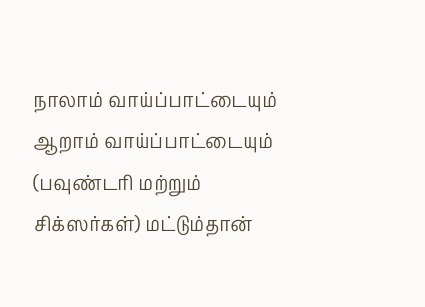நாலாம் வாய்ப்பாட்டையும் ஆறாம் வாய்ப்பாட்டையும் (பவுண்டரி மற்றும் சிக்ஸர்கள்) மட்டும்தான்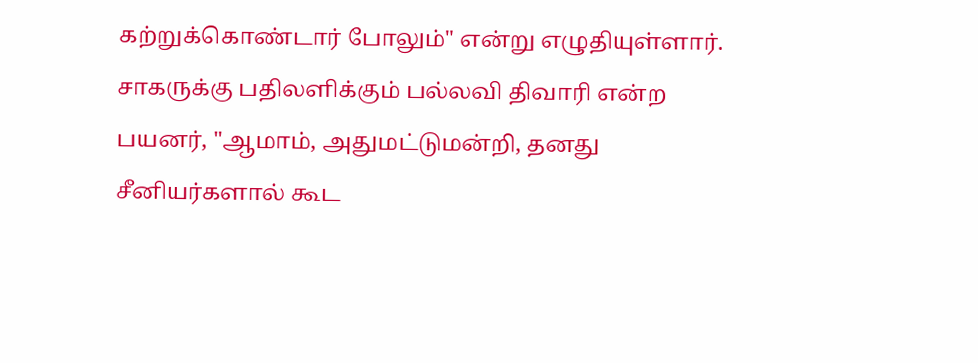கற்றுக்கொண்டார் போலும்" என்று எழுதியுள்ளார்.
சாகருக்கு பதிலளிக்கும் பல்லவி திவாரி என்ற பயனர், "ஆமாம், அதுமட்டுமன்றி, தனது சீனியர்களால் கூட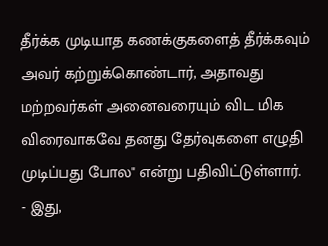தீர்க்க முடியாத கணக்குகளைத் தீர்க்கவும் அவர் கற்றுக்கொண்டார், அதாவது மற்றவர்கள் அனைவரையும் விட மிக விரைவாகவே தனது தேர்வுகளை எழுதி முடிப்பது போல" என்று பதிவிட்டுள்ளார்.
- இது,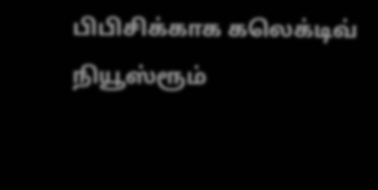பிபிசிக்காக கலெக்டிவ் நியூஸ்ரூம்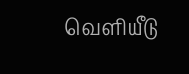வெளியீடு